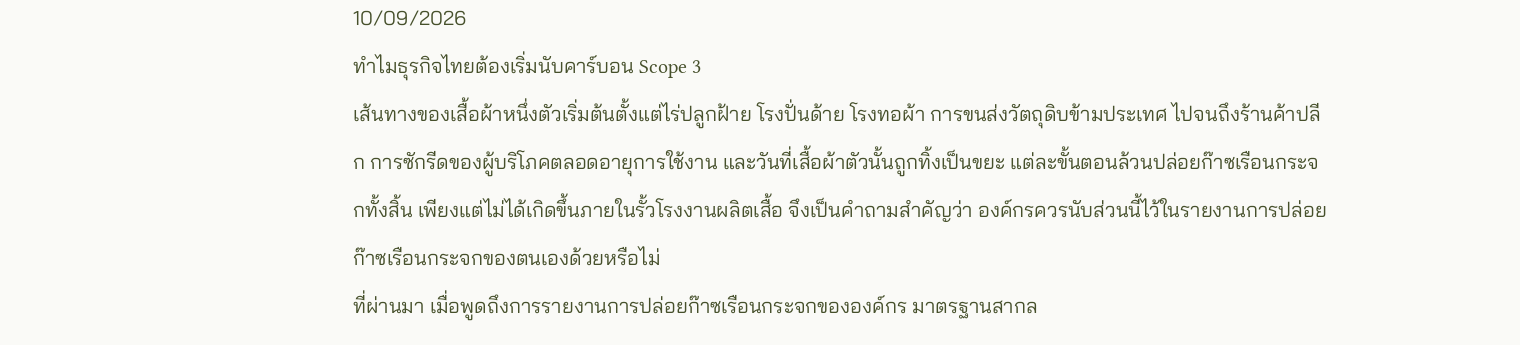10/09/2026
ทำไมธุรกิจไทยต้องเริ่มนับคาร์บอน Scope 3
เส้นทางของเสื้อผ้าหนึ่งตัวเริ่มต้นตั้งแต่ไร่ปลูกฝ้าย โรงปั่นด้าย โรงทอผ้า การขนส่งวัตถุดิบข้ามประเทศ ไปจนถึงร้านค้าปลีก การซักรีดของผู้บริโภคตลอดอายุการใช้งาน และวันที่เสื้อผ้าตัวนั้นถูกทิ้งเป็นขยะ แต่ละขั้นตอนล้วนปล่อยก๊าซเรือนกระจกทั้งสิ้น เพียงแต่ไม่ได้เกิดขึ้นภายในรั้วโรงงานผลิตเสื้อ จึงเป็นคำถามสำคัญว่า องค์กรควรนับส่วนนี้ไว้ในรายงานการปล่อยก๊าซเรือนกระจกของตนเองด้วยหรือไม่
ที่ผ่านมา เมื่อพูดถึงการรายงานการปล่อยก๊าซเรือนกระจกขององค์กร มาตรฐานสากล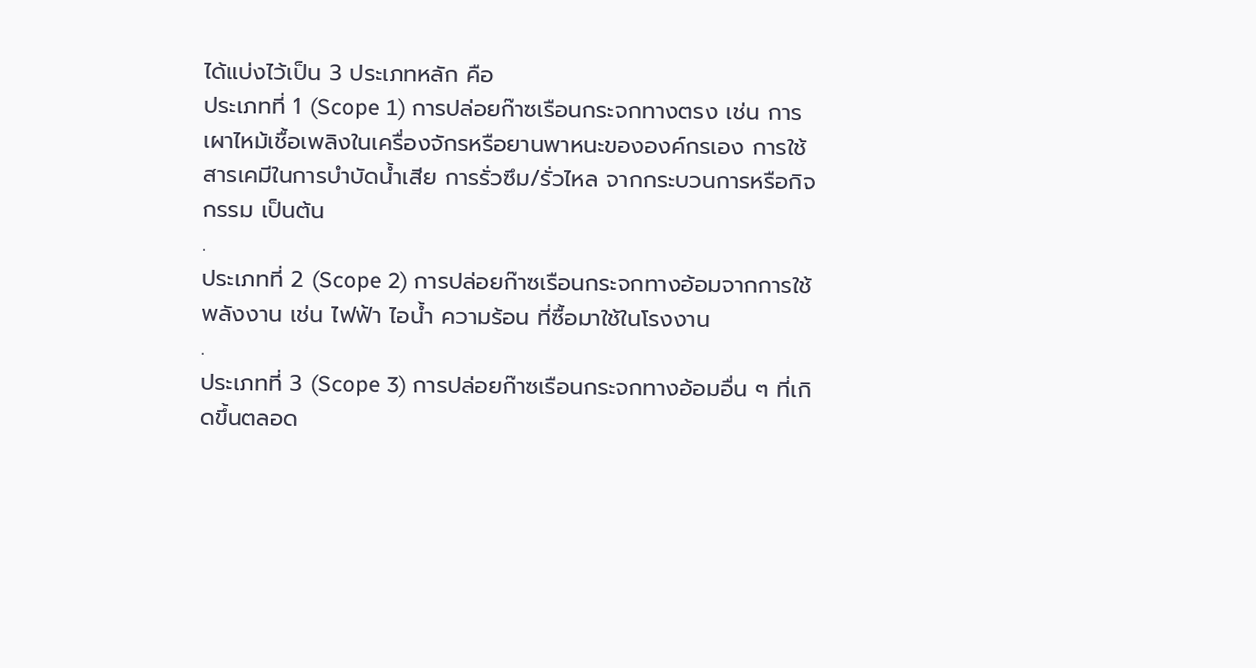ได้แบ่งไว้เป็น 3 ประเภทหลัก คือ
ประเภทที่ 1 (Scope 1) การปล่อยก๊าซเรือนกระจกทางตรง เช่น การเผาไหม้เชื้อเพลิงในเครื่องจักรหรือยานพาหนะขององค์กรเอง การใช้สารเคมีในการบำบัดน้ำเสีย การรั่วซึม/รั่วไหล จากกระบวนการหรือกิจกรรม เป็นต้น
.
ประเภทที่ 2 (Scope 2) การปล่อยก๊าซเรือนกระจกทางอ้อมจากการใช้พลังงาน เช่น ไฟฟ้า ไอน้ำ ความร้อน ที่ซื้อมาใช้ในโรงงาน
.
ประเภทที่ 3 (Scope 3) การปล่อยก๊าซเรือนกระจกทางอ้อมอื่น ๆ ที่เกิดขึ้นตลอด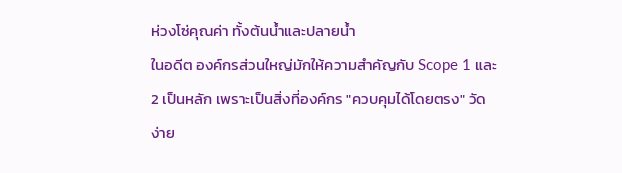ห่วงโซ่คุณค่า ทั้งต้นน้ำและปลายน้ำ
ในอดีต องค์กรส่วนใหญ่มักให้ความสำคัญกับ Scope 1 และ 2 เป็นหลัก เพราะเป็นสิ่งที่องค์กร "ควบคุมได้โดยตรง" วัดง่าย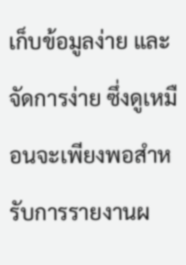เก็บข้อมูลง่าย และจัดการง่าย ซึ่งดูเหมือนจะเพียงพอสำหรับการรายงานผ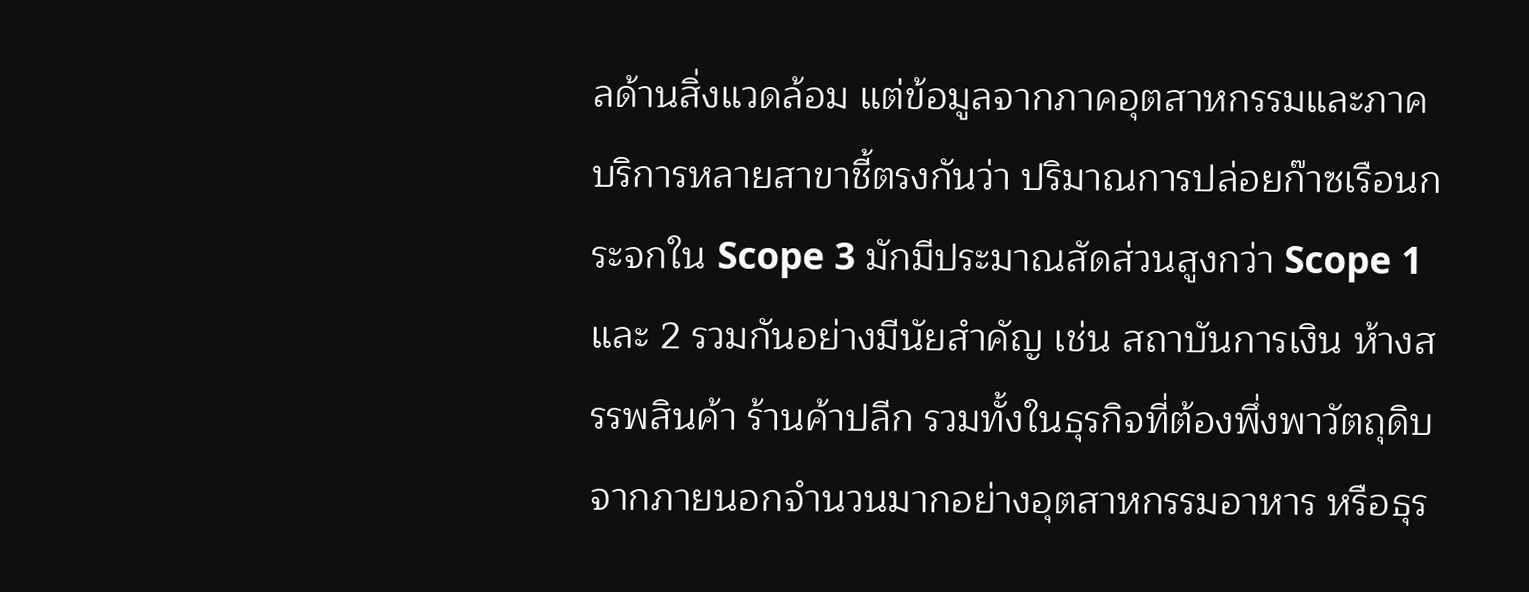ลด้านสิ่งแวดล้อม แต่ข้อมูลจากภาคอุตสาหกรรมและภาคบริการหลายสาขาชี้ตรงกันว่า ปริมาณการปล่อยก๊าซเรือนกระจกใน Scope 3 มักมีประมาณสัดส่วนสูงกว่า Scope 1 และ 2 รวมกันอย่างมีนัยสำคัญ เช่น สถาบันการเงิน ห้างสรรพสินค้า ร้านค้าปลีก รวมทั้งในธุรกิจที่ต้องพึ่งพาวัตถุดิบจากภายนอกจำนวนมากอย่างอุตสาหกรรมอาหาร หรือธุร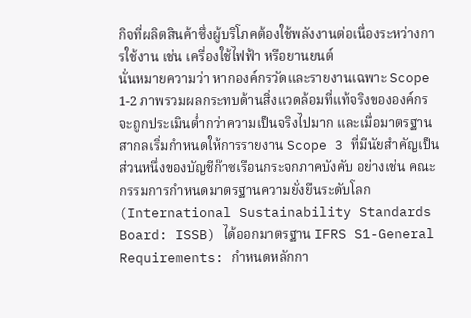กิจที่ผลิตสินค้าซึ่งผู้บริโภคต้องใช้พลังงานต่อเนื่องระหว่างการใช้งาน เช่น เครื่องใช้ไฟฟ้า หรือยานยนต์
นั่นหมายความว่า หากองค์กรวัดและรายงานเฉพาะ Scope 1-2 ภาพรวมผลกระทบด้านสิ่งแวดล้อมที่แท้จริงขององค์กรจะถูกประเมินต่ำกว่าความเป็นจริงไปมาก และเมื่อมาตรฐานสากลเริ่มกำหนดให้การรายงาน Scope 3 ที่มีนัยสำคัญเป็นส่วนหนึ่งของบัญชีก๊าซเรือนกระจกภาคบังคับ อย่างเช่น คณะกรรมการกำหนดมาตรฐานความยั่งยืนระดับโลก (International Sustainability Standards Board: ISSB) ได้ออกมาตรฐาน IFRS S1-General Requirements: กำหนดหลักกา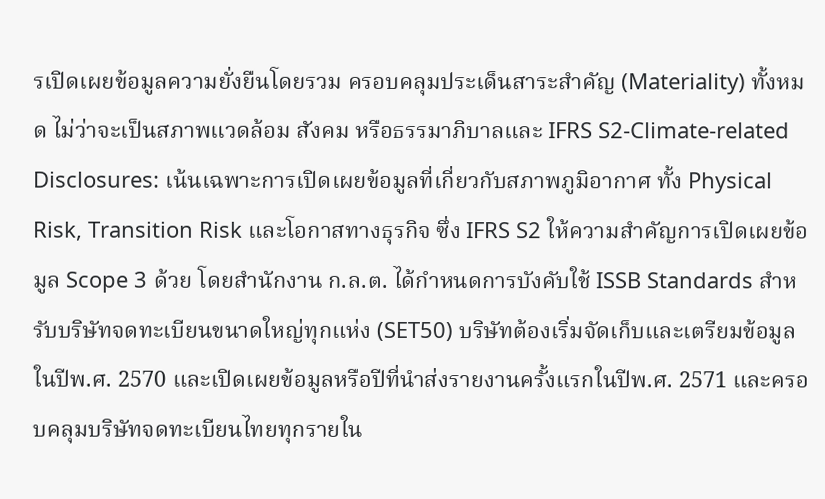รเปิดเผยข้อมูลความยั่งยืนโดยรวม ครอบคลุมประเด็นสาระสำคัญ (Materiality) ทั้งหมด ไม่ว่าจะเป็นสภาพแวดล้อม สังคม หรือธรรมาภิบาลและ IFRS S2-Climate-related Disclosures: เน้นเฉพาะการเปิดเผยข้อมูลที่เกี่ยวกับสภาพภูมิอากาศ ทั้ง Physical Risk, Transition Risk และโอกาสทางธุรกิจ ซึ่ง IFRS S2 ให้ความสำคัญการเปิดเผยข้อมูล Scope 3 ด้วย โดยสำนักงาน ก.ล.ต. ได้กำหนดการบังคับใช้ ISSB Standards สำหรับบริษัทจดทะเบียนขนาดใหญ่ทุกแห่ง (SET50) บริษัทต้องเริ่มจัดเก็บและเตรียมข้อมูลในปีพ.ศ. 2570 และเปิดเผยข้อมูลหรือปีที่นำส่งรายงานครั้งแรกในปีพ.ศ. 2571 และครอบคลุมบริษัทจดทะเบียนไทยทุกรายใน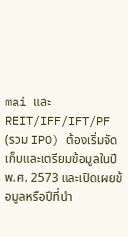mai และ REIT/IFF/IFT/PF (รวม IPO) ต้องเริ่มจัดเก็บและเตรียมข้อมูลในปีพ.ศ. 2573 และเปิดเผยข้อมูลหรือปีที่นำ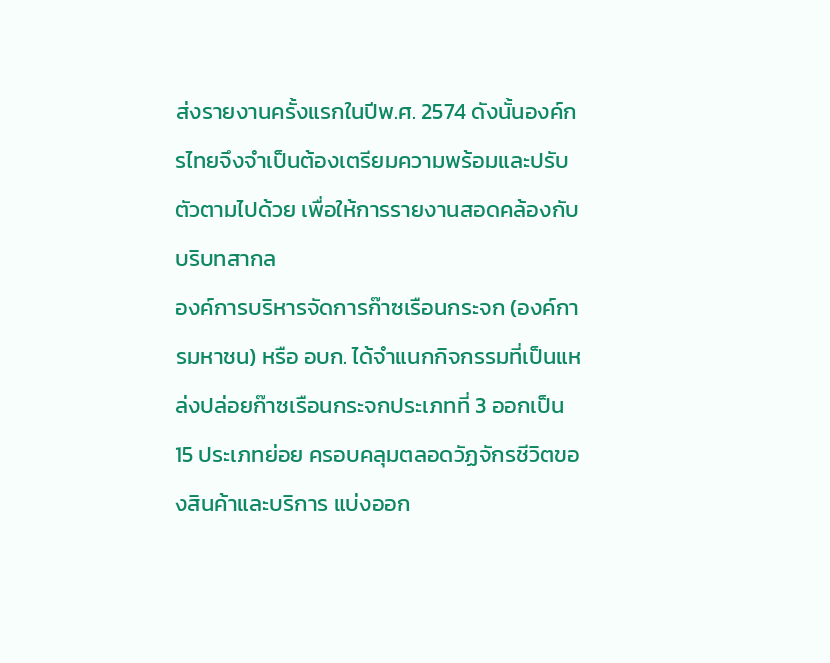ส่งรายงานครั้งแรกในปีพ.ศ. 2574 ดังนั้นองค์กรไทยจึงจำเป็นต้องเตรียมความพร้อมและปรับตัวตามไปด้วย เพื่อให้การรายงานสอดคล้องกับบริบทสากล
องค์การบริหารจัดการก๊าซเรือนกระจก (องค์การมหาชน) หรือ อบก. ได้จำแนกกิจกรรมที่เป็นแหล่งปล่อยก๊าซเรือนกระจกประเภทที่ 3 ออกเป็น 15 ประเภทย่อย ครอบคลุมตลอดวัฏจักรชีวิตของสินค้าและบริการ แบ่งออก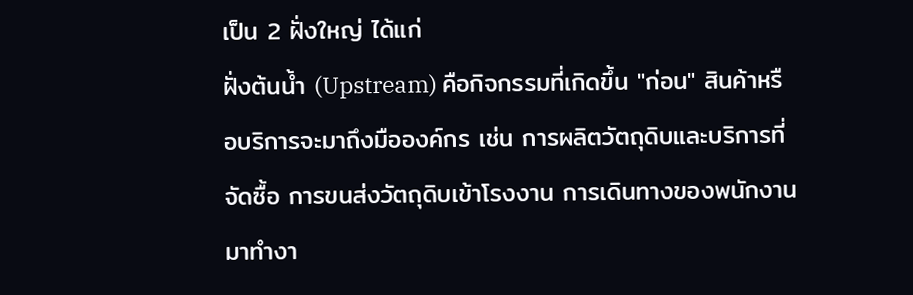เป็น 2 ฝั่งใหญ่ ได้แก่
ฝั่งต้นน้ำ (Upstream) คือกิจกรรมที่เกิดขึ้น "ก่อน" สินค้าหรือบริการจะมาถึงมือองค์กร เช่น การผลิตวัตถุดิบและบริการที่จัดซื้อ การขนส่งวัตถุดิบเข้าโรงงาน การเดินทางของพนักงานมาทำงา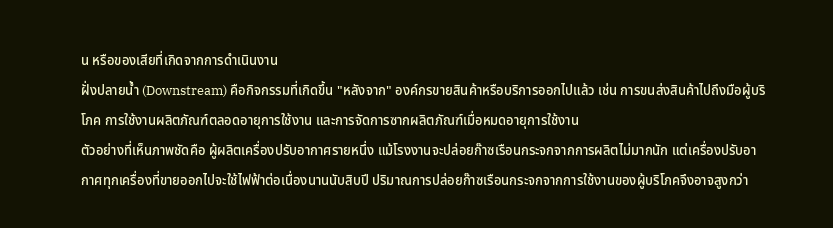น หรือของเสียที่เกิดจากการดำเนินงาน
ฝั่งปลายน้ำ (Downstream) คือกิจกรรมที่เกิดขึ้น "หลังจาก" องค์กรขายสินค้าหรือบริการออกไปแล้ว เช่น การขนส่งสินค้าไปถึงมือผู้บริโภค การใช้งานผลิตภัณฑ์ตลอดอายุการใช้งาน และการจัดการซากผลิตภัณฑ์เมื่อหมดอายุการใช้งาน
ตัวอย่างที่เห็นภาพชัดคือ ผู้ผลิตเครื่องปรับอากาศรายหนึ่ง แม้โรงงานจะปล่อยก๊าซเรือนกระจกจากการผลิตไม่มากนัก แต่เครื่องปรับอากาศทุกเครื่องที่ขายออกไปจะใช้ไฟฟ้าต่อเนื่องนานนับสิบปี ปริมาณการปล่อยก๊าซเรือนกระจกจากการใช้งานของผู้บริโภคจึงอาจสูงกว่า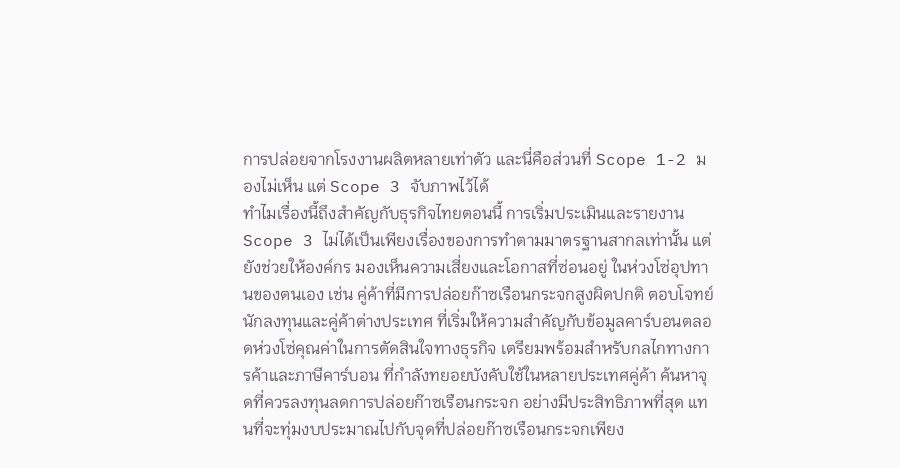การปล่อยจากโรงงานผลิตหลายเท่าตัว และนี่คือส่วนที่ Scope 1-2 มองไม่เห็น แต่ Scope 3 จับภาพไว้ได้
ทำไมเรื่องนี้ถึงสำคัญกับธุรกิจไทยตอนนี้ การเริ่มประเมินและรายงาน Scope 3 ไม่ได้เป็นเพียงเรื่องของการทำตามมาตรฐานสากลเท่านั้น แต่ยังช่วยให้องค์กร มองเห็นความเสี่ยงและโอกาสที่ซ่อนอยู่ ในห่วงโซ่อุปทานของตนเอง เช่น คู่ค้าที่มีการปล่อยก๊าซเรือนกระจกสูงผิดปกติ ตอบโจทย์นักลงทุนและคู่ค้าต่างประเทศ ที่เริ่มให้ความสำคัญกับข้อมูลคาร์บอนตลอดห่วงโซ่คุณค่าในการตัดสินใจทางธุรกิจ เตรียมพร้อมสำหรับกลไกทางการค้าและภาษีคาร์บอน ที่กำลังทยอยบังคับใช้ในหลายประเทศคู่ค้า ค้นหาจุดที่ควรลงทุนลดการปล่อยก๊าซเรือนกระจก อย่างมีประสิทธิภาพที่สุด แทนที่จะทุ่มงบประมาณไปกับจุดที่ปล่อยก๊าซเรือนกระจกเพียง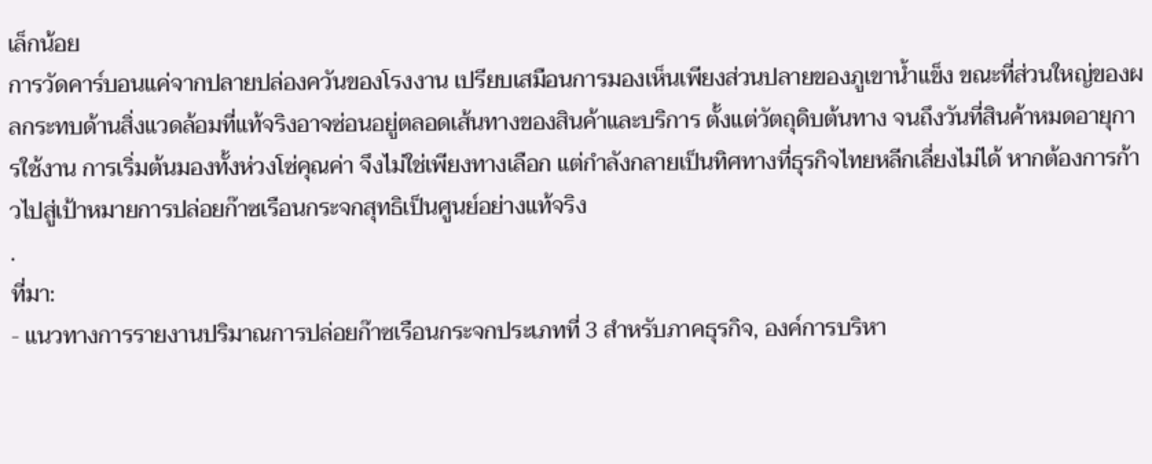เล็กน้อย
การวัดคาร์บอนแค่จากปลายปล่องควันของโรงงาน เปรียบเสมือนการมองเห็นเพียงส่วนปลายของภูเขาน้ำแข็ง ขณะที่ส่วนใหญ่ของผลกระทบด้านสิ่งแวดล้อมที่แท้จริงอาจซ่อนอยู่ตลอดเส้นทางของสินค้าและบริการ ตั้งแต่วัตถุดิบต้นทาง จนถึงวันที่สินค้าหมดอายุการใช้งาน การเริ่มต้นมองทั้งห่วงโซ่คุณค่า จึงไม่ใช่เพียงทางเลือก แต่กำลังกลายเป็นทิศทางที่ธุรกิจไทยหลีกเลี่ยงไม่ได้ หากต้องการก้าวไปสู่เป้าหมายการปล่อยก๊าซเรือนกระจกสุทธิเป็นศูนย์อย่างแท้จริง
.
ที่มา:
- แนวทางการรายงานปริมาณการปล่อยก๊าซเรือนกระจกประเภทที่ 3 สำหรับภาคธุรกิจ, องค์การบริหา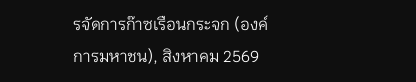รจัดการก๊าซเรือนกระจก (องค์การมหาชน), สิงหาคม 2569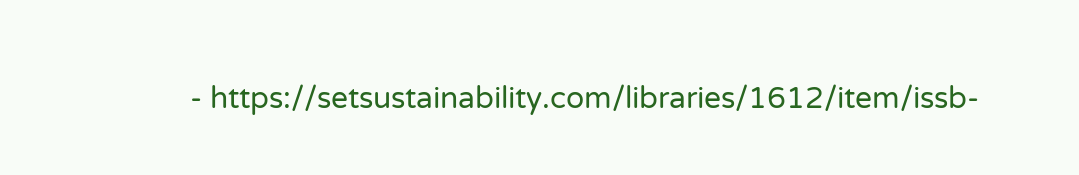- https://setsustainability.com/libraries/1612/item/issb-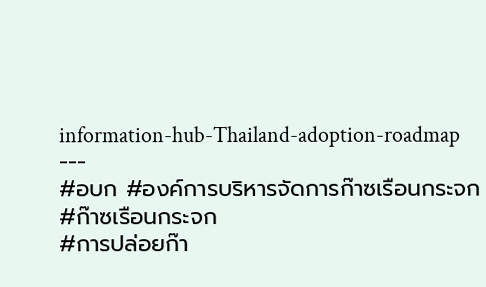information-hub-Thailand-adoption-roadmap
---
#อบก #องค์การบริหารจัดการก๊าซเรือนกระจก
#ก๊าซเรือนกระจก
#การปล่อยก๊า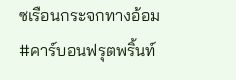ซเรือนกระจกทางอ้อม
#คาร์บอนฟรุตพริ้นท์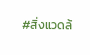#สิ่งแวดล้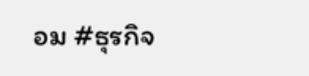อม #ธุรกิจ